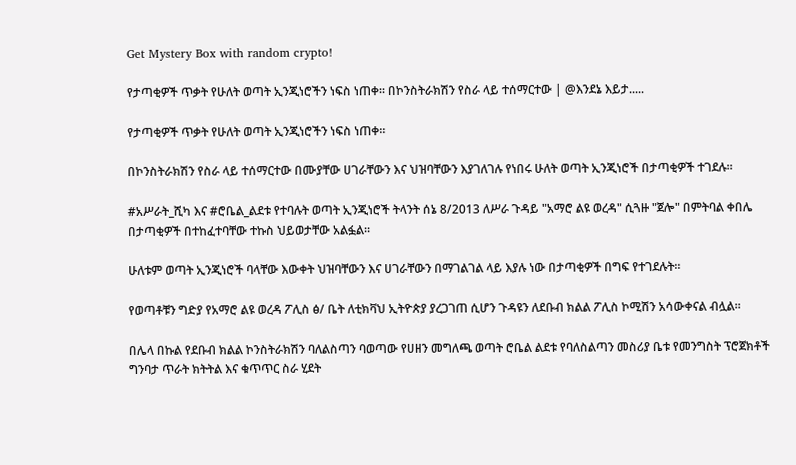Get Mystery Box with random crypto!

የታጣቂዎች ጥቃት የሁለት ወጣት ኢንጂነሮችን ነፍስ ነጠቀ። በኮንስትራክሽን የስራ ላይ ተሰማርተው | @እንደኔ እይታ.....

የታጣቂዎች ጥቃት የሁለት ወጣት ኢንጂነሮችን ነፍስ ነጠቀ።

በኮንስትራክሽን የስራ ላይ ተሰማርተው በሙያቸው ሀገራቸውን እና ህዝባቸውን እያገለገሉ የነበሩ ሁለት ወጣት ኢንጂነሮች በታጣቂዎች ተገደሉ።

#አሥራት_ሺካ እና #ሮቤል_ልደቱ የተባሉት ወጣት ኢንጂነሮች ትላንት ሰኔ 8/2013 ለሥራ ጉዳይ "አማሮ ልዩ ወረዳ" ሲጓዙ "ጀሎ" በምትባል ቀበሌ በታጣቂዎች በተከፈተባቸው ተኩስ ህይወታቸው አልፏል።

ሁለቱም ወጣት ኢንጂነሮች ባላቸው እውቀት ህዝባቸውን እና ሀገራቸውን በማገልገል ላይ እያሉ ነው በታጣቂዎች በግፍ የተገደሉት።

የወጣቶቹን ግድያ የአማሮ ልዩ ወረዳ ፖሊስ ፅ/ ቤት ለቲክቫህ ኢትዮጵያ ያረጋገጠ ሲሆን ጉዳዩን ለደቡብ ክልል ፖሊስ ኮሚሽን አሳውቀናል ብሏል።

በሌላ በኩል የደቡብ ክልል ኮንስትራክሽን ባለልስጣን ባወጣው የሀዘን መግለጫ ወጣት ሮቤል ልደቱ የባለስልጣን መስሪያ ቤቱ የመንግስት ፕሮጀክቶች ግንባታ ጥራት ክትትል እና ቁጥጥር ስራ ሂደት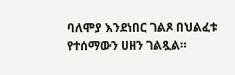ባለሞያ እንደነበር ገልጾ በህልፈቱ የተሰማውን ሀዘን ገልጿል።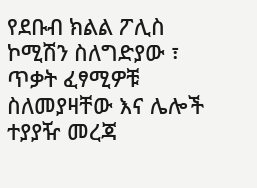የደቡብ ክልል ፖሊስ ኮሚሽን ስለግድያው ፣ ጥቃት ፈፃሚዎቹ ስለመያዛቸው እና ሌሎች ተያያዥ መረጃ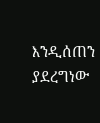እንዲሰጠን ያደረግነው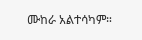ሙከራ አልተሳካም።